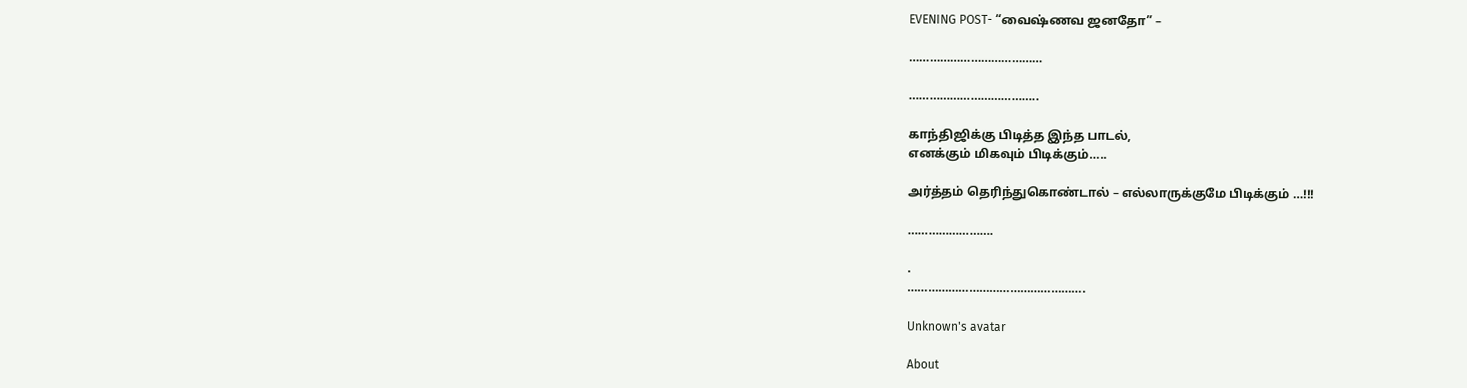EVENING POST- “வைஷ்ணவ ஜனதோ” –

…………………………………

………………………………..

காந்திஜிக்கு பிடித்த இந்த பாடல்,
எனக்கும் மிகவும் பிடிக்கும்…..

அர்த்தம் தெரிந்துகொண்டால் – எல்லாருக்குமே பிடிக்கும் …!!!

…………………….

.
…………………………………………….

Unknown's avatar

About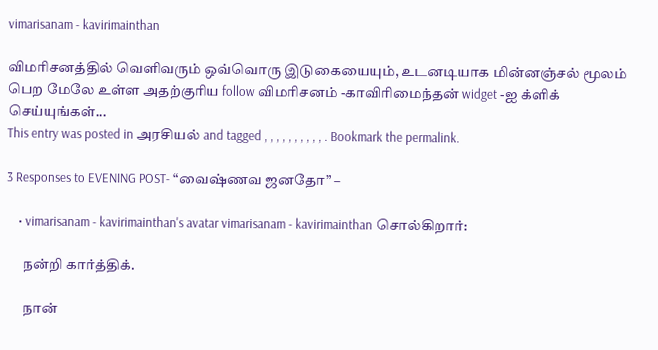vimarisanam - kavirimainthan

விமரிசனத்தில் வெளிவரும் ஒவ்வொரு இடுகையையும், உடனடியாக மின்னஞ்சல் மூலம் பெற மேலே உள்ள அதற்குரிய follow விமரிசனம் -காவிரிமைந்தன் widget -ஐ க்ளிக் செய்யுங்கள்...
This entry was posted in அரசியல் and tagged , , , , , , , , , , . Bookmark the permalink.

3 Responses to EVENING POST- “வைஷ்ணவ ஜனதோ” –

    • vimarisanam - kavirimainthan's avatar vimarisanam - kavirimainthan சொல்கிறார்:

      நன்றி கார்த்திக்.

      நான்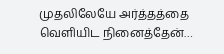முதலிலேயே அர்த்தத்தை வெளியிட நினைத்தேன்…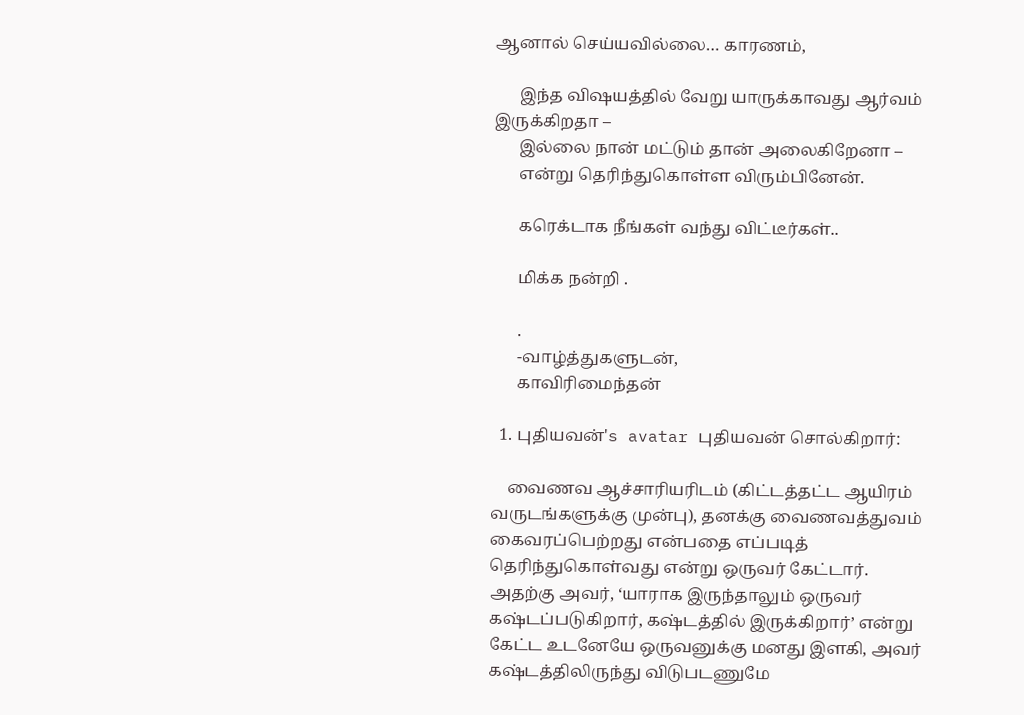ஆனால் செய்யவில்லை… காரணம்,

      இந்த விஷயத்தில் வேறு யாருக்காவது ஆர்வம் இருக்கிறதா –
      இல்லை நான் மட்டும் தான் அலைகிறேனா –
      என்று தெரிந்துகொள்ள விரும்பினேன்.

      கரெக்டாக நீங்கள் வந்து விட்டீர்கள்..

      மிக்க நன்றி .

      .
      -வாழ்த்துகளுடன்,
      காவிரிமைந்தன்

  1. புதியவன்'s avatar புதியவன் சொல்கிறார்:

    வைணவ ஆச்சாரியரிடம் (கிட்டத்தட்ட ஆயிரம் வருடங்களுக்கு முன்பு), தனக்கு வைணவத்துவம் கைவரப்பெற்றது என்பதை எப்படித் தெரிந்துகொள்வது என்று ஒருவர் கேட்டார். அதற்கு அவர், ‘யாராக இருந்தாலும் ஒருவர் கஷ்டப்படுகிறார், கஷ்டத்தில் இருக்கிறார்’ என்று கேட்ட உடனேயே ஒருவனுக்கு மனது இளகி, அவர் கஷ்டத்திலிருந்து விடுபடணுமே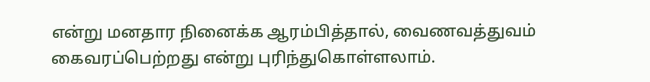என்று மனதார நினைக்க ஆரம்பித்தால், வைணவத்துவம் கைவரப்பெற்றது என்று புரிந்துகொள்ளலாம்.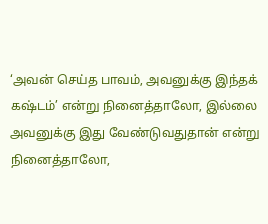‘அவன் செய்த பாவம், அவனுக்கு இந்தக் கஷ்டம்’ என்று நினைத்தாலோ, இல்லை அவனுக்கு இது வேண்டுவதுதான் என்று நினைத்தாலோ,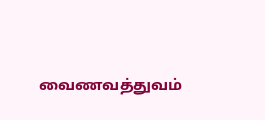வைணவத்துவம்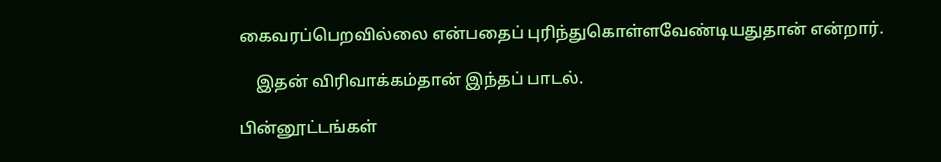கைவரப்பெறவில்லை என்பதைப் புரிந்துகொள்ளவேண்டியதுதான் என்றார்.

    இதன் விரிவாக்கம்தான் இந்தப் பாடல்.

பின்னூட்டங்கள்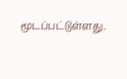மூடப்பட்டுள்ளது.